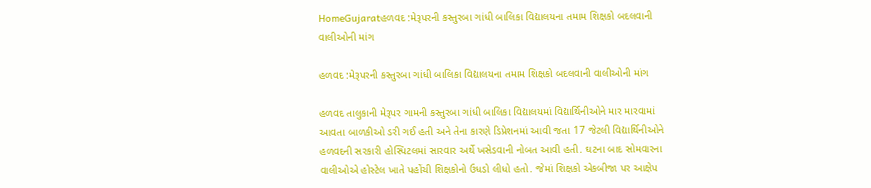HomeGujaratહળવદ :મેરૂપરની કસ્તુરબા ગાંધી બાલિકા વિદ્યાલયના તમામ શિક્ષકો બદલવાની વાલીઓની માંગ

હળવદ :મેરૂપરની કસ્તુરબા ગાંધી બાલિકા વિદ્યાલયના તમામ શિક્ષકો બદલવાની વાલીઓની માંગ

હળવદ તાલુકાની મેરૂપર ગામની કસ્તુરબા ગાંધી બાલિકા વિદ્યાલયમાં વિદ્યાર્થિનીઓને માર મારવામાં આવતા બાળકીઓ ડરી ગઈ હતી અને તેના કારણે ડિપ્રેશનમાં આવી જતા 17 જેટલી વિદ્યાર્થિનીઓને હળવદની સરકારી હોસ્પિટલમાં સારવાર અર્થે ખસેડવાની નોબત આવી હતી. ઘટના બાદ સોમવારના વાલીઓએ હોસ્ટેલ ખાતે પહોંચી શિક્ષકોનો ઉધડો લીધો હતો. જેમાં શિક્ષકો એકબીજા પર આક્ષેપ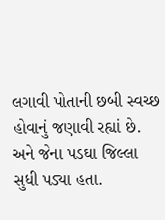લગાવી પોતાની છબી સ્વચ્છ હોવાનું જણાવી રહ્યાં છે. અને જેના પડઘા જિલ્લા સુધી પડ્યા હતા.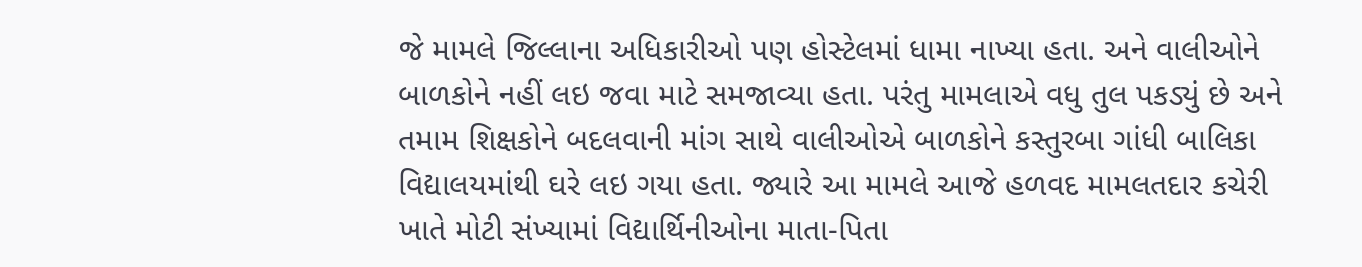જે મામલે જિલ્લાના અધિકારીઓ પણ હોસ્ટેલમાં ધામા નાખ્યા હતા. અને વાલીઓને બાળકોને નહીં લઇ જવા માટે સમજાવ્યા હતા. પરંતુ મામલાએ વધુ તુલ પકડ્યું છે અને તમામ શિક્ષકોને બદલવાની માંગ સાથે વાલીઓએ બાળકોને કસ્તુરબા ગાંધી બાલિકા વિદ્યાલયમાંથી ઘરે લઇ ગયા હતા. જ્યારે આ મામલે આજે હળવદ મામલતદાર કચેરી ખાતે મોટી સંખ્યામાં વિદ્યાર્થિનીઓના માતા-પિતા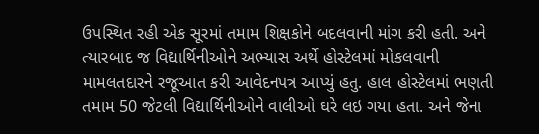ઉપસ્થિત રહી એક સૂરમાં તમામ શિક્ષકોને બદલવાની માંગ કરી હતી. અને ત્યારબાદ જ વિદ્યાર્થિનીઓને અભ્યાસ અર્થે હોસ્ટેલમાં મોકલવાની મામલતદારને રજૂઆત કરી આવેદનપત્ર આપ્યું હતુ. હાલ હોસ્ટેલમાં ભણતી તમામ 50 જેટલી વિદ્યાર્થિનીઓને વાલીઓ ઘરે લઇ ગયા હતા. અને જેના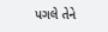પગલે તેને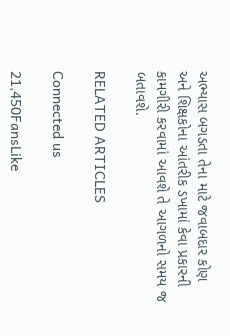અભ્યાસ બગડતા તેના માટે જવાબદાર કોણ અને શિક્ષકોના આંતરીક ડખામાં કેવા પ્રકારની કામગીરી કરવામાં આવશે તે આગળનો સમય જ બતાવશે.

RELATED ARTICLES

Connected us

21,450FansLike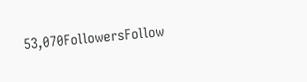53,070FollowersFollow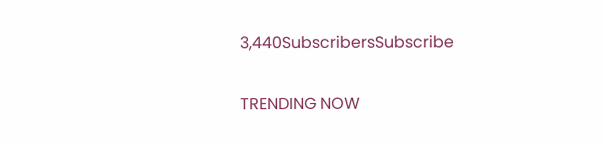3,440SubscribersSubscribe

TRENDING NOW